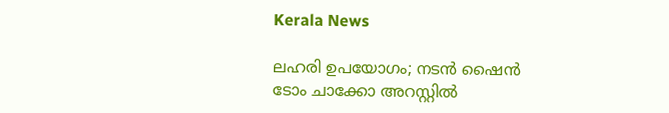Kerala News

ലഹരി ഉപയോഗം; നടന്‍ ഷൈന്‍ ടോം ചാക്കോ അറസ്റ്റില്‍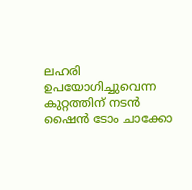ലഹരി ഉപയോഗിച്ചുവെന്ന കുറ്റത്തിന് നടന്‍ ഷൈന്‍ ടോം ചാക്കോ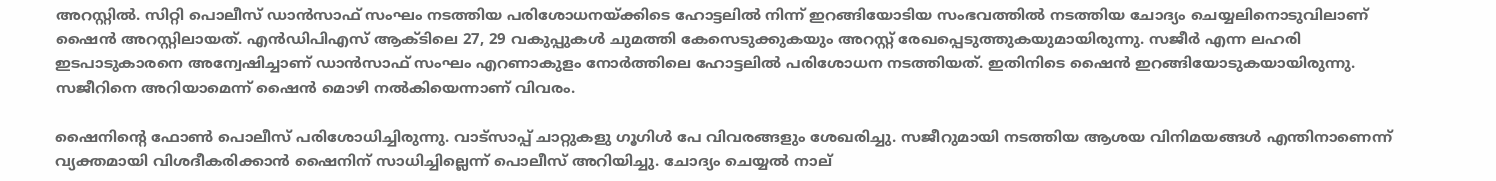അറസ്റ്റില്‍. സിറ്റി പൊലീസ് ഡാന്‍സാഫ് സംഘം നടത്തിയ പരിശോധനയ്ക്കിടെ ഹോട്ടലില്‍ നിന്ന് ഇറങ്ങിയോടിയ സംഭവത്തില്‍ നടത്തിയ ചോദ്യം ചെയ്യലിനൊടുവിലാണ് ഷൈന്‍ അറസ്റ്റിലായത്. എന്‍ഡിപിഎസ് ആക്ടിലെ 27, 29 വകുപ്പുകള്‍ ചുമത്തി കേസെടുക്കുകയും അറസ്റ്റ് രേഖപ്പെടുത്തുകയുമായിരുന്നു. സജീര്‍ എന്ന ലഹരി ഇടപാടുകാരനെ അന്വേഷിച്ചാണ് ഡാന്‍സാഫ് സംഘം എറണാകുളം നോര്‍ത്തിലെ ഹോട്ടലില്‍ പരിശോധന നടത്തിയത്. ഇതിനിടെ ഷൈന്‍ ഇറങ്ങിയോടുകയായിരുന്നു. സജീറിനെ അറിയാമെന്ന് ഷൈന്‍ മൊഴി നല്‍കിയെന്നാണ് വിവരം.

ഷൈനിന്റെ ഫോണ്‍ പൊലീസ് പരിശോധിച്ചിരുന്നു. വാട്‌സാപ്പ് ചാറ്റുകളു ഗൂഗിള്‍ പേ വിവരങ്ങളും ശേഖരിച്ചു. സജീറുമായി നടത്തിയ ആശയ വിനിമയങ്ങള്‍ എന്തിനാണെന്ന് വ്യക്തമായി വിശദീകരിക്കാന്‍ ഷൈനിന് സാധിച്ചില്ലെന്ന് പൊലീസ് അറിയിച്ചു. ചോദ്യം ചെയ്യല്‍ നാല്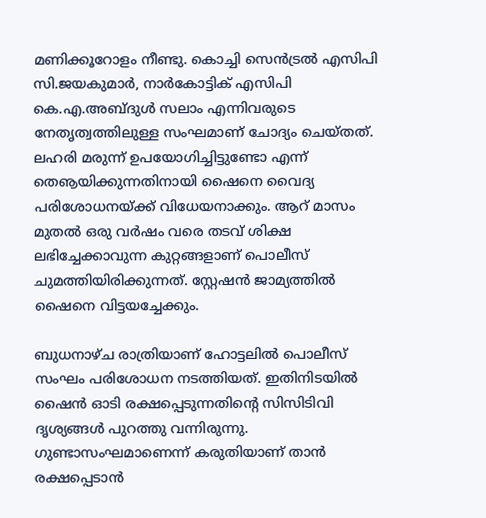മണിക്കൂറോളം നീണ്ടു. കൊച്ചി സെന്‍ട്രല്‍ എസിപി സി.ജയകുമാര്‍, നാര്‍കോട്ടിക് എസിപി കെ.എ.അബ്ദുള്‍ സലാം എന്നിവരുടെ നേതൃത്വത്തിലുള്ള സംഘമാണ് ചോദ്യം ചെയ്തത്. ലഹരി മരുന്ന് ഉപയോഗിച്ചിട്ടുണ്ടോ എന്ന് തെൡയിക്കുന്നതിനായി ഷൈനെ വൈദ്യ പരിശോധനയ്ക്ക് വിധേയനാക്കും. ആറ് മാസം മുതല്‍ ഒരു വര്‍ഷം വരെ തടവ് ശിക്ഷ ലഭിച്ചേക്കാവുന്ന കുറ്റങ്ങളാണ് പൊലീസ് ചുമത്തിയിരിക്കുന്നത്. സ്റ്റേഷന്‍ ജാമ്യത്തില്‍ ഷൈനെ വിട്ടയച്ചേക്കും.

ബുധനാഴ്ച രാത്രിയാണ് ഹോട്ടലില്‍ പൊലീസ് സംഘം പരിശോധന നടത്തിയത്. ഇതിനിടയില്‍ ഷൈന്‍ ഓടി രക്ഷപ്പെടുന്നതിന്റെ സിസിടിവി ദൃശ്യങ്ങള്‍ പുറത്തു വന്നിരുന്നു. ഗുണ്ടാസംഘമാണെന്ന് കരുതിയാണ് താന്‍ രക്ഷപ്പെടാന്‍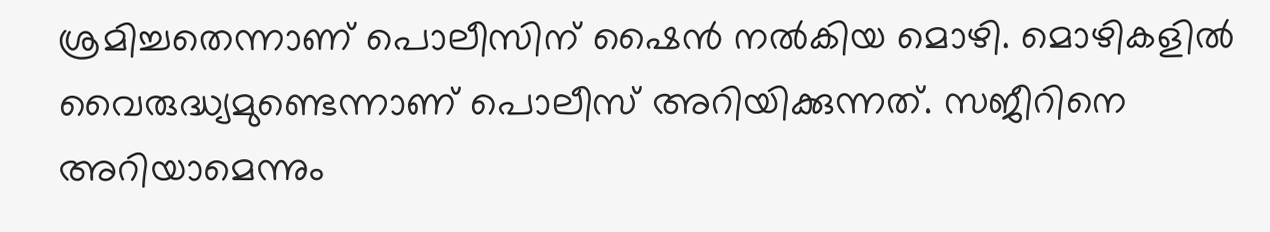ശ്രമിച്ചതെന്നാണ് പൊലീസിന് ഷൈന്‍ നല്‍കിയ മൊഴി. മൊഴികളില്‍ വൈരുദ്ധ്യമുണ്ടെന്നാണ് പൊലീസ് അറിയിക്കുന്നത്. സജീറിനെ അറിയാമെന്നും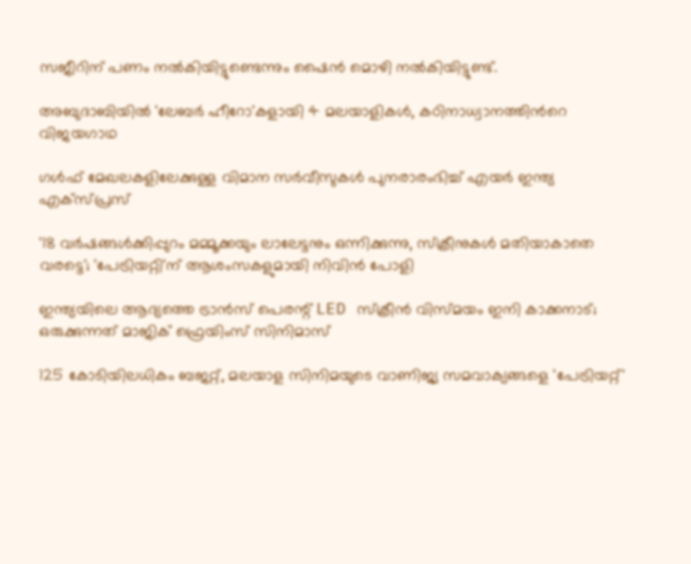സജീറിന് പണം നല്‍കിയിട്ടുണ്ടെന്നും ഷൈന്‍ മൊഴി നല്‍കിയിട്ടുണ്ട്.

അബുദാബിയിൽ 'ലേബർ ഹീറോ'കളായി 4 മലയാളികൾ, കഠിനാധ്വാനത്തിന്‍റെ വിജയഗാഥ

ഗള്‍ഫ് മേഖലകളിലേക്കുള്ള വിമാന സര്‍വീസുകള്‍ പുനരാരംഭിച്ച് എയര്‍ ഇന്ത്യ എക്‌സ്പ്രസ്

'18 വർഷങ്ങൾക്കിപ്പുറം മമ്മൂക്കയും ലാലേട്ടനും ഒന്നിക്കുന്നു, സ്ക്രീനുകൾ മതിയാകാതെ വരട്ടെ'; 'പേട്രിയറ്റി'ന് ആശംസകളുമായി നിവിൻ പോളി

ഇന്ത്യയിലെ ആദ്യത്തെ ട്രാൻസ് പെരന്റ് LED സ്ക്രീൻ വിസ്മയം ഇനി കാക്കനാട്; ഒരുക്കുന്നത് മാജിക് ഫ്രെയിംസ്‌ സിനിമാസ്

125 കോടിയിലധികം ബജറ്റ്, മലയാള സിനിമയുടെ വാണിജ്യ സമവാക്യങ്ങളെ 'പേട്രിയറ്റ്'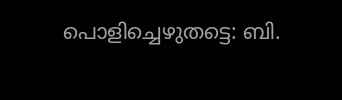പൊളിച്ചെഴുതട്ടെ: ബി.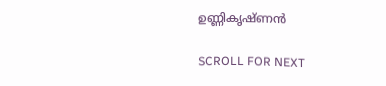ഉണ്ണികൃഷ്ണൻ

SCROLL FOR NEXT